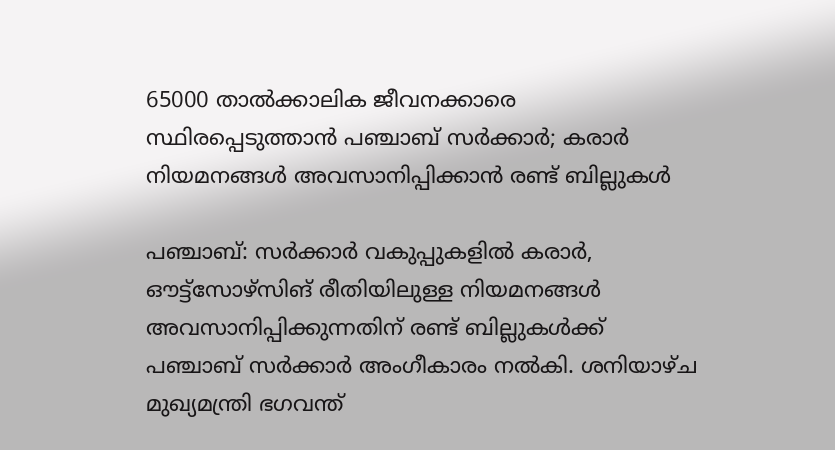65000 താൽക്കാലിക ജീവനക്കാരെ സ്ഥിരപ്പെടുത്താൻ പഞ്ചാബ് സർക്കാർ; കരാർ നിയമനങ്ങൾ അവസാനിപ്പിക്കാൻ രണ്ട് ബില്ലുകൾ

പഞ്ചാബ്: സർക്കാർ വകുപ്പുകളിൽ കരാർ, ഔട്ട്‌സോഴ്‌സിങ് രീതിയിലുള്ള നിയമനങ്ങൾ അവസാനിപ്പിക്കുന്നതിന് രണ്ട് ബില്ലുകൾക്ക് പഞ്ചാബ് സർക്കാർ അംഗീകാരം നൽകി. ശനിയാഴ്ച മുഖ്യമന്ത്രി ഭഗവന്ത്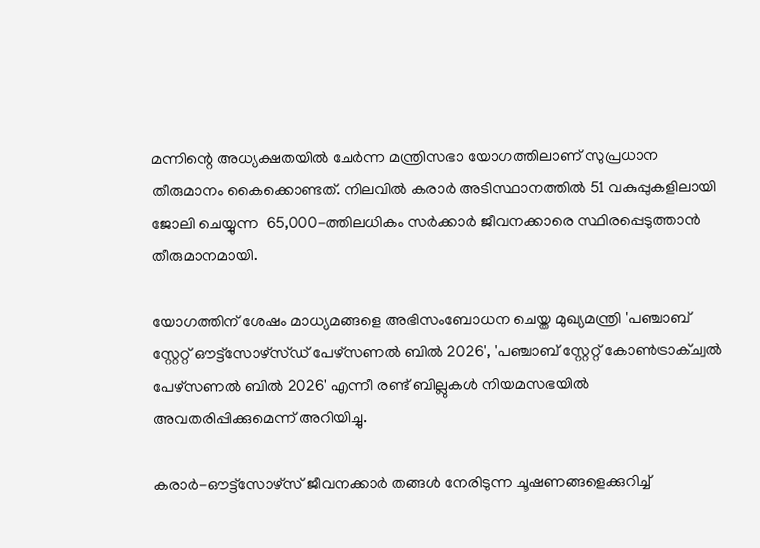മന്നിന്റെ അധ്യക്ഷതയിൽ ചേർന്ന മന്ത്രിസഭാ യോഗത്തിലാണ് സുപ്രധാന തീരുമാനം കൈക്കൊണ്ടത്. നിലവിൽ കരാർ അടിസ്ഥാനത്തിൽ 51 വകുപ്പുകളിലായി ജോലി ചെയ്യുന്ന  65,000-ത്തിലധികം സർക്കാർ ജീവനക്കാരെ സ്ഥിരപ്പെടുത്താൻ തീരുമാനമായി.

യോഗത്തിന് ശേഷം മാധ്യമങ്ങളെ അഭിസംബോധന ചെയ്ത മുഖ്യമന്ത്രി 'പഞ്ചാബ് സ്റ്റേറ്റ് ഔട്ട്‌സോഴ്‌സ്ഡ് പേഴ്‌സണൽ ബിൽ 2026', 'പഞ്ചാബ് സ്റ്റേറ്റ് കോൺട്രാക്ച്വൽ പേഴ്‌സണൽ ബിൽ 2026' എന്നീ രണ്ട് ബില്ലുകൾ നിയമസഭയിൽ അവതരിപ്പിക്കുമെന്ന് അറിയിച്ചു.

കരാർ-ഔട്ട്‌സോഴ്‌സ് ജീവനക്കാർ തങ്ങൾ നേരിടുന്ന ചൂഷണങ്ങളെക്കുറിച്ച്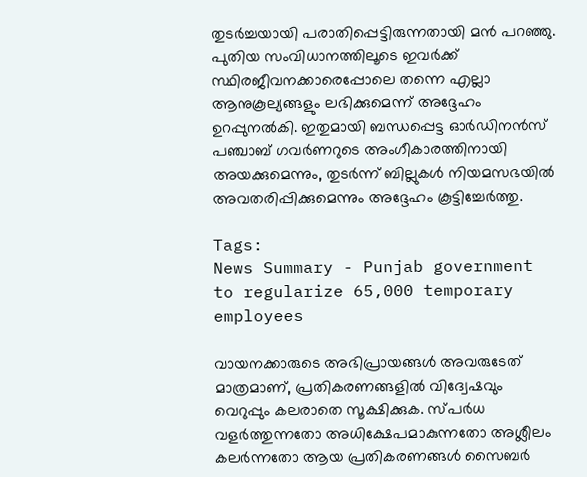തുടർച്ചയായി പരാതിപ്പെട്ടിരുന്നതായി മൻ പറഞ്ഞു. പുതിയ സംവിധാനത്തിലൂടെ ഇവർക്ക് സ്ഥിരജീവനക്കാരെപ്പോലെ തന്നെ എല്ലാ ആനുകൂല്യങ്ങളും ലഭിക്കുമെന്ന് അദ്ദേഹം ഉറപ്പുനൽകി. ഇതുമായി ബന്ധപ്പെട്ട ഓർഡിനൻസ് പഞ്ചാബ് ഗവർണറുടെ അംഗീകാരത്തിനായി അയക്കുമെന്നും, തുടർന്ന് ബില്ലുകൾ നിയമസഭയിൽ അവതരിപ്പിക്കുമെന്നും അദ്ദേഹം കൂട്ടിച്ചേർത്തു.

Tags:
News Summary - Punjab government to regularize 65,000 temporary employees

വായനക്കാരുടെ അഭിപ്രായങ്ങള്‍ അവരുടേത് മാത്രമാണ്, പ്രതികരണങ്ങളിൽ വിദ്വേഷവും വെറുപ്പും കലരാതെ സൂക്ഷിക്കുക. സ്പർധ വളർത്തുന്നതോ അധിക്ഷേപമാകുന്നതോ അശ്ലീലം കലർന്നതോ ആയ പ്രതികരണങ്ങൾ സൈബർ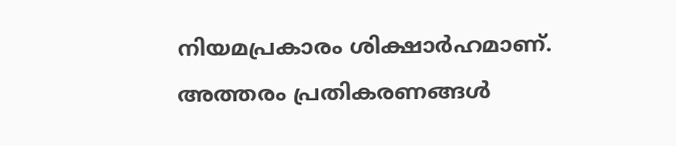നിയമപ്രകാരം ശിക്ഷാർഹമാണ്. അത്തരം പ്രതികരണങ്ങൾ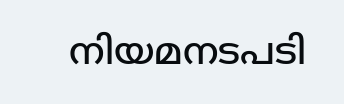നിയമനടപടി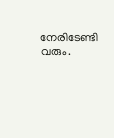നേരിടേണ്ടി വരും.